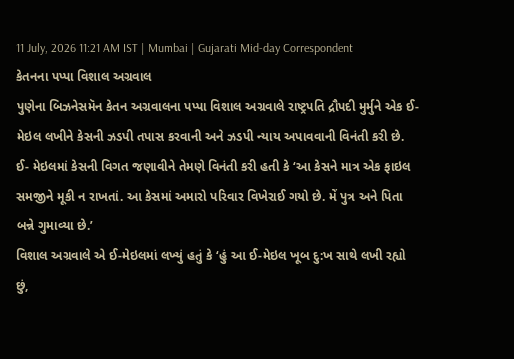11 July, 2026 11:21 AM IST | Mumbai | Gujarati Mid-day Correspondent
કેતનના પપ્પા વિશાલ અગ્રવાલ
પુણેના બિઝનેસમૅન કેતન અગ્રવાલના પપ્પા વિશાલ અગ્રવાલે રાષ્ટ્રપતિ દ્રૌપદી મુર્મુને એક ઈ-મેઇલ લખીને કેસની ઝડપી તપાસ કરવાની અને ઝડપી ન્યાય અપાવવાની વિનંતી કરી છે. ઈ- મેઇલમાં કેસની વિગત જણાવીને તેમણે વિનંતી કરી હતી કે ‘આ કેસને માત્ર એક ફાઇલ સમજીને મૂકી ન રાખતાં. આ કેસમાં અમારો પરિવાર વિખેરાઈ ગયો છે. મેં પુત્ર અને પિતા બન્ને ગુમાવ્યા છે.’
વિશાલ અગ્રવાલે એ ઈ-મેઇલમાં લખ્યું હતું કે ‘હું આ ઈ-મેઇલ ખૂબ દુ:ખ સાથે લખી રહ્યો છું,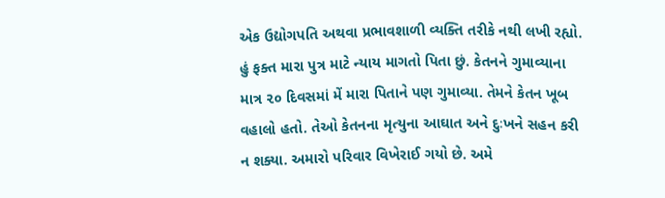એક ઉદ્યોગપતિ અથવા પ્રભાવશાળી વ્યક્તિ તરીકે નથી લખી રહ્યો. હું ફક્ત મારા પુત્ર માટે ન્યાય માગતો પિતા છું. કેતનને ગુમાવ્યાના માત્ર ૨૦ દિવસમાં મેં મારા પિતાને પણ ગુમાવ્યા. તેમને કેતન ખૂબ વહાલો હતો. તેઓ કેતનના મૃત્યુના આઘાત અને દુઃખને સહન કરી ન શક્યા. અમારો પરિવાર વિખેરાઈ ગયો છે. અમે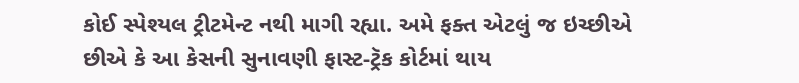કોઈ સ્પેશ્યલ ટ્રીટમેન્ટ નથી માગી રહ્યા. અમે ફક્ત એટલું જ ઇચ્છીએ છીએ કે આ કેસની સુનાવણી ફાસ્ટ-ટ્રૅક કોર્ટમાં થાય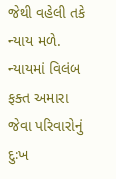જેથી વહેલી તકે ન્યાય મળે. ન્યાયમાં વિલંબ ફક્ત અમારા જેવા પરિવારોનું દુઃખ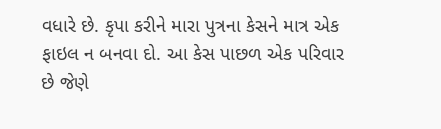વધારે છે. કૃપા કરીને મારા પુત્રના કેસને માત્ર એક ફાઇલ ન બનવા દો. આ કેસ પાછળ એક પરિવાર છે જેણે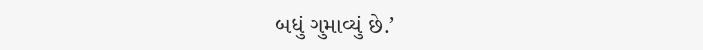બધું ગુમાવ્યું છે.’